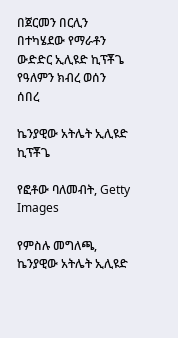በጀርመን በርሊን በተካሄደው የማራቶን ውድድር ኢሊዩድ ኪፕቾጌ የዓለምን ክብረ ወሰን ሰበረ

ኬንያዊው አትሌት ኢሊዩድ ኪፕቾጌ

የፎቶው ባለመብት, Getty Images

የምስሉ መግለጫ, ኬንያዊው አትሌት ኢሊዩድ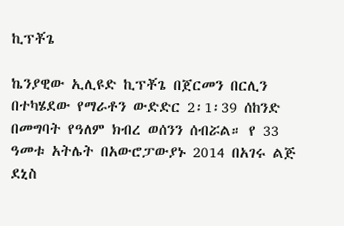ኪፕቾጌ

ኬንያዊው ኢሊዩድ ኪፕቾጌ በጀርመን በርሊን በተካሄደው የማራቶን ውድድር 2፡1፡39 ሰከንድ በመግባት የዓለም ክብረ ወሰንን ሰብሯል። የ 33 ዓመቱ አትሌት በአውሮፓውያኑ 2014 በአገሩ ልጅ ደኒስ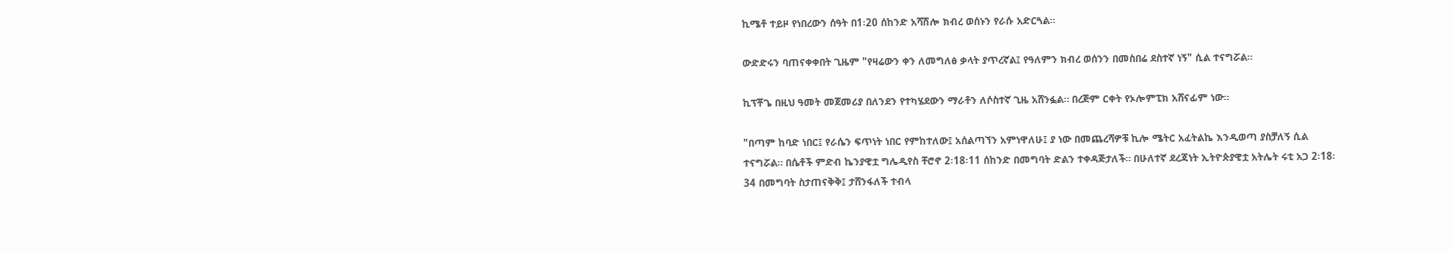ኪሜቶ ተይዞ የነበረውን ሰዓት በ1፡20 ሰከንድ አሻሽሎ ክብረ ወሰኑን የራሱ አድርጓል።

ውድድሩን ባጠናቀቀበት ጊዜም "የዛሬውን ቀን ለመግለፅ ቃላት ያጥረኛል፤ የዓለምን ክብረ ወሰንን በመስበሬ ደስተኛ ነኝ" ሲል ተናግሯል።

ኪፕቾጌ በዚህ ዓመት መጀመሪያ በለንደን የተካሄደውን ማራቶን ለሶስተኛ ጊዜ አሸንፏል። በረጅም ርቀት የኦሎምፒክ አሸናፊም ነው።

"በጣም ከባድ ነበር፤ የራሴን ፍጥነት ነበር የምከተለው፤ አሰልጣኘን አምነዋለሁ፤ ያ ነው በመጨረሻዎቹ ኪሎ ሜትር አፈትልኬ እንዲወጣ ያስቻለኝ ሲል ተናግሯል። በሴቶች ምድብ ኬንያዊቷ ግሌዲየስ ቸሮኖ 2፡18፡11 ሰከንድ በመግባት ድልን ተቀዳጅታለች። በሁለተኛ ደረጃነት ኢትዮጵያዊቷ አትሌት ሩቲ አጋ 2፡18፡34 በመግባት ስታጠናቅቅ፤ ታሸንፋለች ተብላ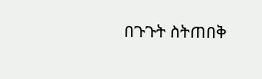በጉጉት ስትጠበቅ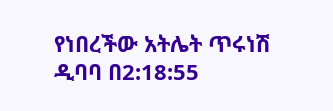የነበረችው አትሌት ጥሩነሽ ዲባባ በ2:18:55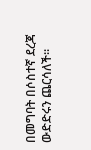በመግባት በሶስተኛ ደረጃ ውድድሩን ጨርሳለች።